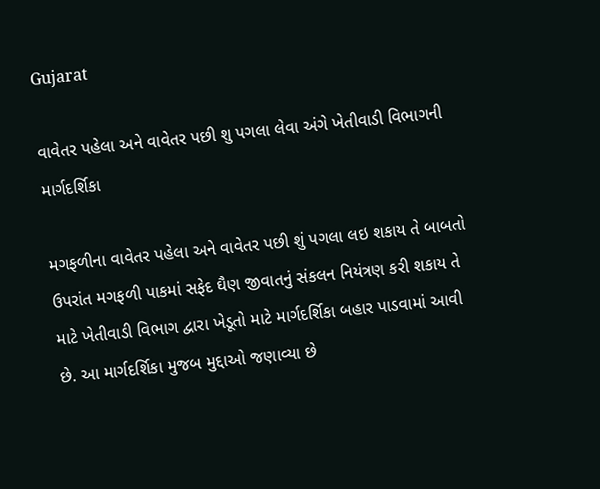Gujarat

વાવેતર પહેલા અને વાવેતર પછી શુ પગલા લેવા અંગે ખેતીવાડી વિભાગની માર્ગદર્શિકા

મગફળીના વાવેતર પહેલા અને વાવેતર પછી શું પગલા લઇ શકાય તે બાબતો ઉપરાંત મગફળી પાકમાં સફેદ ઘૈણ જીવાતનું સંકલન નિયંત્રણ કરી શકાય તે માટે ખેતીવાડી વિભાગ દ્વારા ખેડૂતો માટે માર્ગદર્શિકા બહાર પાડવામાં આવી છે. આ માર્ગદર્શિકા મુજબ મુદ્દાઓ જણાવ્યા છે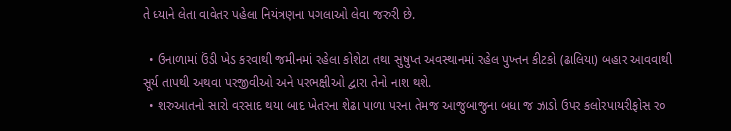તે ધ્યાને લેતા વાવેતર પહેલા નિયંત્રણના પગલાઓ લેવા જરુરી છે.

  • ઉનાળામાં ઉંડી ખેડ કરવાથી જમીનમાં રહેલા કોશેટા તથા સુષુપ્ત અવસ્થાનમાં રહેલ પુખ્તન કીટકો (ઢાલિયા) બહાર આવવાથી સૂર્ય તાપથી અથવા પરજીવીઓ અને પરભક્ષીઓ દ્વારા તેનો નાશ થશે.
  • શરુઆતનો સારો વરસાદ થયા બાદ ખેતરના શેઢા પાળા પરના તેમજ આજુબાજુના બધા જ ઝાડો ઉપર કલોરપાયરીફોસ ર૦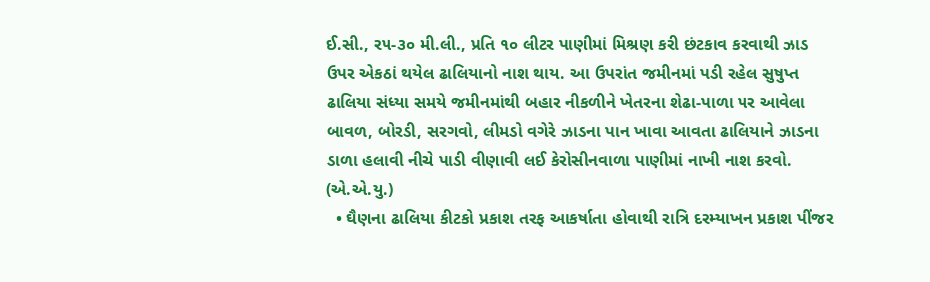ઈ.સી., ર૫-૩૦ મી.લી., પ્રતિ ૧૦ લીટર પાણીમાં મિશ્રણ કરી છંટકાવ કરવાથી ઝાડ ઉપર એકઠાં થયેલ ઢાલિયાનો નાશ થાય. આ ઉપરાંત જમીનમાં પડી રહેલ સુષુપ્ત ઢાલિયા સંધ્યા સમયે જમીનમાંથી બહાર નીકળીને ખેતરના શેઢા-પાળા ૫ર આવેલા બાવળ, બોરડી, સરગવો, લીમડો વગેરે ઝાડના પાન ખાવા આવતા ઢાલિયાને ઝાડના ડાળા હલાવી નીચે પાડી વીણાવી લઈ કેરોસીનવાળા પાણીમાં નાખી નાશ કરવો. (એ.એ.યુ.)
  • ઘૈણના ઢાલિયા કીટકો પ્રકાશ તરફ આકર્ષાતા હોવાથી રાત્રિ દરમ્યાખન પ્રકાશ પીંજર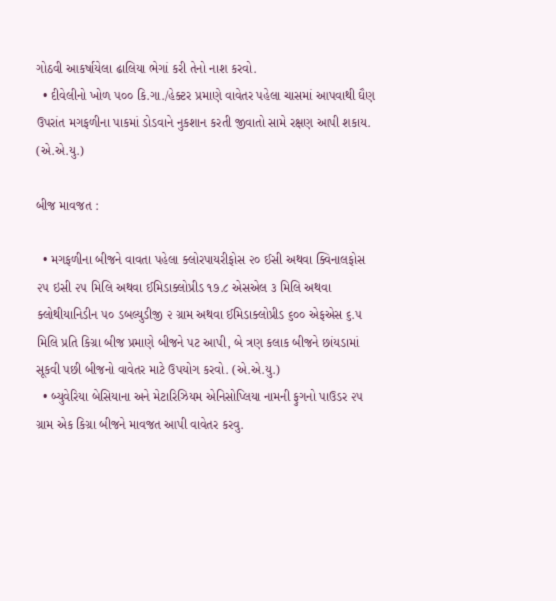ગોઠવી આકર્ષાયેલા ઢાલિયા ભેગાં કરી તેનો નાશ કરવો.
  • દીવેલીનો ખોળ ૫૦૦ કિ.ગા./હેક્ટર પ્રમાણે વાવેતર પહેલા ચાસમાં આપવાથી ઘૈણ ઉપરાંત મગફળીના પાકમાં ડોડવાને નુકશાન કરતી જીવાતો સામે રક્ષણ આપી શકાય. (એ.એ.યુ.)

બીજ માવજત :

  • મગફળીના બીજને વાવતા પહેલા ક્લોરપાયરીફોસ ૨૦ ઈસી અથવા ક્વિનાલફોસ ૨૫ ઇસી ૨૫ મિલિ અથવા ઈમિડાક્લોપ્રીડ ૧૭.૮ એસએલ ૩ મિલિ અથવા ક્લોથીયાનિડીન ૫૦ ડબલ્યુડીજી ૨ ગ્રામ અથવા ઈમિડાક્લોપ્રીડ ૬૦૦ એફએસ ૬.૫ મિલિ પ્રતિ કિગ્રા બીજ પ્રમાણે બીજને પટ આપી, બે ત્રણ કલાક બીજને છાંયડામાં સૂકવી પછી બીજનો વાવેતર માટે ઉપયોગ કરવો. (એ.એ.યુ.)
  • બ્યુવેરિયા બેસિયાના અને મેટારિઝિયમ એનિસોપ્લિયા નામની ફુગનો પાઉડર ૨૫ ગ્રામ એક કિગ્રા બીજને માવજત આપી વાવેતર કરવુ.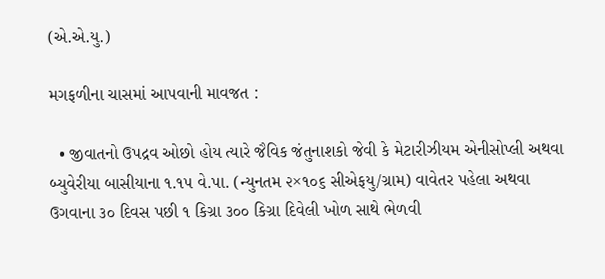(એ.એ.યુ.)

મગફળીના ચાસમાં આપવાની માવજત :

  • જીવાતનો ઉપદ્રવ ઓછો હોય ત્યારે જૈવિક જંતુનાશકો જેવી કે મેટારીઝીયમ એનીસોપ્લી અથવા બ્યુવેરીયા બાસીયાના ૧.૧૫ વે.પા. (ન્યુનતમ ૨×૧૦૬ સીએફયુ/ગ્રામ) વાવેતર પહેલા અથવા ઉગવાના ૩૦ દિવસ પછી ૧ કિગ્રા ૩૦૦ કિગ્રા દિવેલી ખોળ સાથે ભેળવી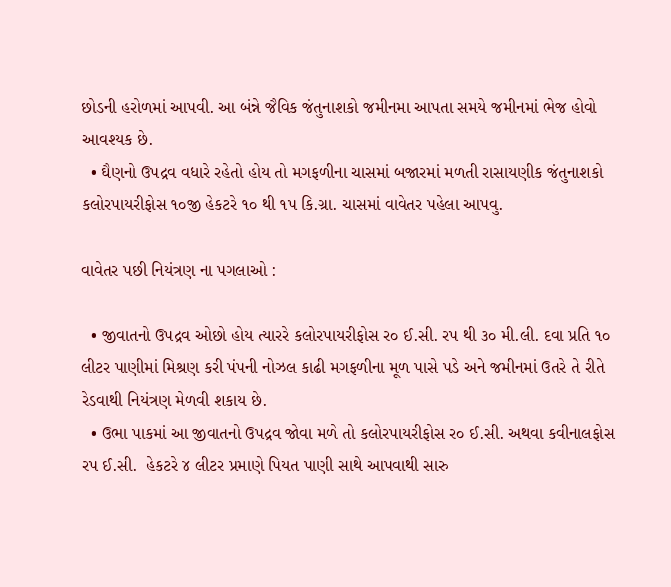છોડની હરોળમાં આપવી. આ બંન્ને જૈવિક જંતુનાશકો જમીનમા આપતા સમયે જમીનમાં ભેજ હોવો આવશ્યક છે.
  • ઘૈણનો ઉપદ્રવ વધારે રહેતો હોય તો મગફળીના ચાસમાં બજારમાં મળતી રાસાયણીક જંતુનાશકો કલોરપાયરીફોસ ૧૦જી હેકટરે ૧૦ થી ૧પ કિ.ગ્રા. ચાસમાં વાવેતર પહેલા આપવુ.

વાવેતર પછી નિયંત્રણ ના પગલાઓ :

  • જીવાતનો ઉપદ્રવ ઓછો હોય ત્યારરે કલોરપાયરીફોસ ર૦ ઈ.સી. રપ થી ૩૦ મી.લી. દવા પ્રતિ ૧૦ લીટર પાણીમાં મિશ્રણ કરી પંપની નોઝલ કાઢી મગફળીના મૂળ પાસે પડે અને જમીનમાં ઉતરે તે રીતે રેડવાથી નિયંત્રણ મેળવી શકાય છે.
  • ઉભા પાકમાં આ જીવાતનો ઉપદ્રવ જોવા મળે તો કલોરપાયરીફોસ ર૦ ઈ.સી. અથવા કવીનાલફોસ રપ ઈ.સી.  હેકટરે ૪ લીટર પ્રમાણે પિયત પાણી સાથે આપવાથી સારુ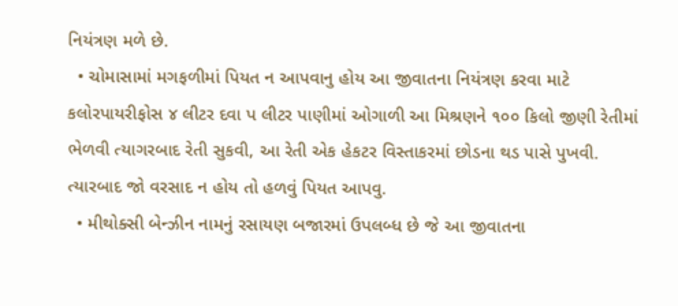નિયંત્રણ મળે છે.
  • ચોમાસામાં મગફળીમાં પિયત ન આપવાનુ હોય આ જીવાતના નિયંત્રણ કરવા માટે કલોરપાયરીફોસ ૪ લીટર દવા પ લીટર પાણીમાં ઓગાળી આ મિશ્રણને ૧૦૦ કિલો જીણી રેતીમાં ભેળવી ત્યાગરબાદ રેતી સુકવી, આ રેતી એક હેકટર વિસ્તાકરમાં છોડના થડ પાસે પુખવી. ત્યારબાદ જો વરસાદ ન હોય તો હળવું પિયત આપવુ.
  • મીથોક્સી બેન્ઝીન નામનું રસાયણ બજારમાં ઉપલબ્ધ છે જે આ જીવાતના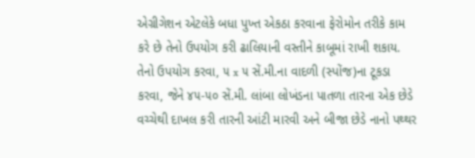એગ્રીગેશન એટલેકે બધા પુખ્ત એકઠા કરવાના ફેરોમોન તરીકે કામ કરે છે તેનો ઉપયોગ કરી ઢાલિયાની વસ્તીને કાબૂમાં રાખી શકાય. તેનો ઉપયોગ કરવા, ૫ x ૫ સેં.મી.ના વાદળી (સ્પોંજ)ના ટૂકડા કરવા, જેને ૪૫-૫૦ સેં.મી. લાંબા લોખંડના પાતળા તારના એક છેડે વચ્ચેથી દાખલ કરી તારની આંટી મારવી અને બીજા છેડે નાનો પથ્થર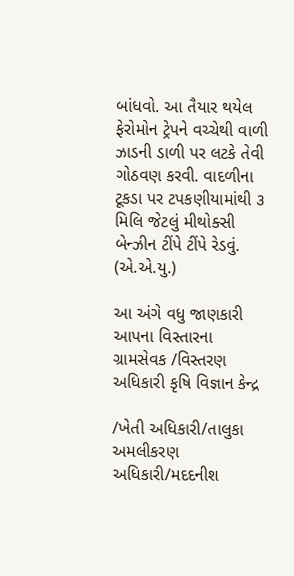બાંધવો. આ તૈયાર થયેલ ફેરોમોન ટ્રેપને વચ્ચેથી વાળી ઝાડની ડાળી પર લટકે તેવી ગોઠવણ કરવી. વાદળીના ટૂકડા પર ટપકણીયામાંથી ૩ મિલિ જેટલું મીથોક્સી બેન્ઝીન ટીંપે ટીંપે રેડવું. (એ.એ.યુ.)

આ અંગે વધુ જાણકારી આપના વિસ્તારના ગ્રામસેવક /વિસ્તરણ અધિકારી કૃષિ વિજ્ઞાન કેન્દ્ર

/ખેતી અધિકારી/તાલુકા અમલીકરણ અધિકારી/મદદનીશ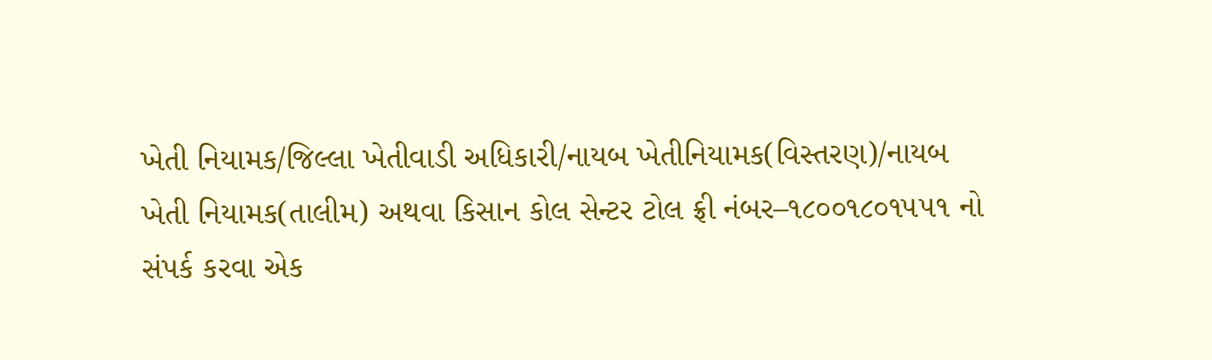ખેતી નિયામક/જિલ્લા ખેતીવાડી અધિકારી/નાયબ ખેતીનિયામક(વિસ્તરણ)/નાયબ ખેતી નિયામક(તાલીમ) અથવા કિસાન કોલ સેન્ટર ટોલ ફ્રી નંબર–૧૮૦૦૧૮૦૧૫૫૧ નો સંપર્ક કરવા એક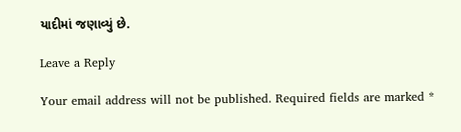યાદીમાં જણાવ્યું છે.

Leave a Reply

Your email address will not be published. Required fields are marked *